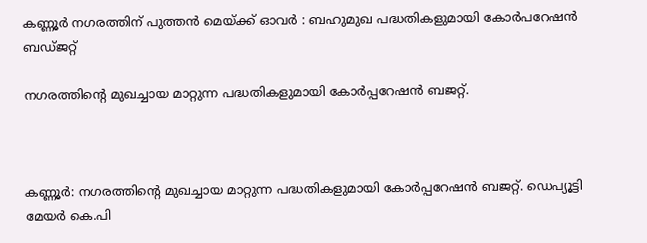കണ്ണൂർ നഗരത്തിന് പുത്തൻ മെയ്ക്ക് ഓവർ : ബഹുമുഖ പദ്ധതികളുമായി കോർപറേഷൻ ബഡ്ജറ്റ്

നഗരത്തിന്റെ മുഖച്ചായ മാറ്റുന്ന പദ്ധതികളുമായി കോര്‍പ്പറേഷന്‍ ബജറ്റ്.



കണ്ണൂര്‍: നഗരത്തിന്റെ മുഖച്ചായ മാറ്റുന്ന പദ്ധതികളുമായി കോര്‍പ്പറേഷന്‍ ബജറ്റ്. ഡെപ്യൂട്ടി മേയര്‍ കെ.പി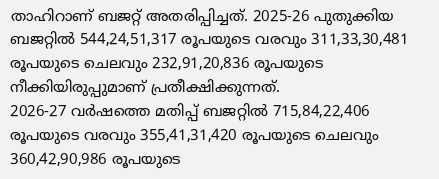താഹിറാണ് ബജറ്റ് അതരിപ്പിച്ചത്. 2025-26 പുതുക്കിയ ബജറ്റില്‍ 544,24,51,317 രൂപയുടെ വരവും 311,33,30,481 രൂപയുടെ ചെലവും 232,91,20,836 രൂപയുടെ നീക്കിയിരുപ്പുമാണ് പ്രതീക്ഷിക്കുന്നത്.
2026-27 വര്‍ഷത്തെ മതിപ്പ് ബജറ്റില്‍ 715,84,22,406 രൂപയുടെ വരവും 355,41,31,420 രൂപയുടെ ചെലവും 360,42,90,986 രൂപയുടെ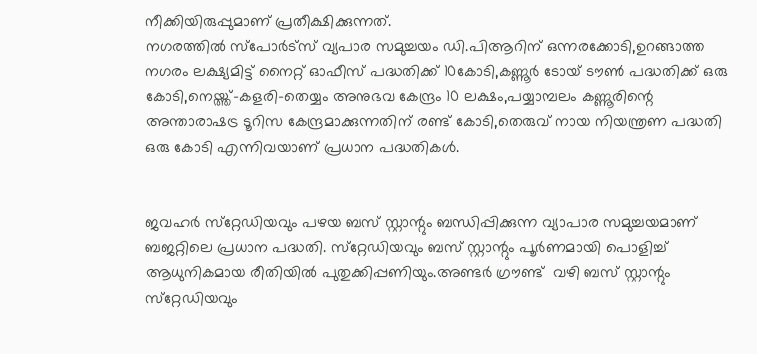നീക്കിയിരുപ്പുമാണ് പ്രതീക്ഷിക്കുന്നത്.
നഗരത്തില്‍ സ്‌പോര്‍ട്‌സ് വ്യപാര സമുച്ചയം ഡി.പിആറിന് ഒന്നരക്കോടി,ഉറങ്ങാത്ത നഗരം ലക്ഷ്യമിട്ട് നൈറ്റ് ഓഫീസ് പദ്ധതിക്ക് 10കോടി,കണ്ണൂര്‍ ടോയ് ടൗണ്‍ പദ്ധതിക്ക് ഒരു കോടി,നെയ്ത്ത്-കളരി-തെയ്യം അനുഭവ കേന്ദ്രം 10 ലക്ഷം,പയ്യാമ്പലം കണ്ണൂരിന്റെ അന്താരാഷട്ര ടൂറിസ കേന്ദ്രമാക്കുന്നതിന് രണ്ട് കോടി,തെരുവ് നായ നിയന്ത്രണ പദ്ധതി
ഒരു കോടി എന്നിവയാണ് പ്രധാന പദ്ധതികള്‍.


ജവഹര്‍ സ്‌റ്റേഡിയവും പഴയ ബസ് സ്റ്റാന്റും ബന്ധിപ്പിക്കുന്ന വ്യാപാര സമുച്ചയമാണ് ബജറ്റിലെ പ്രധാന പദ്ധതി. സ്‌റ്റേഡിയവും ബസ് സ്റ്റാന്റും പൂര്‍ണമായി പൊളിച്ച് ആധുനികമായ രീതിയില്‍ പുതുക്കിപ്പണിയും.അണ്ടര്‍ ഗ്രൗണ്ട്  വഴി ബസ് സ്റ്റാന്റും സ്‌റ്റേഡിയവും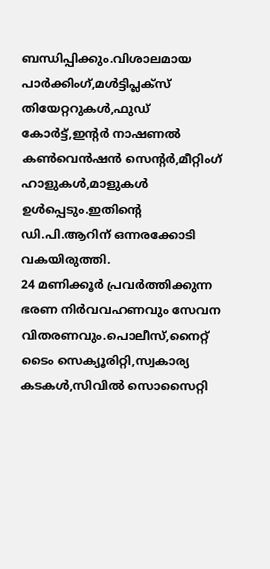ബന്ധിപ്പിക്കും.വിശാലമായ പാര്‍ക്കിംഗ്,മള്‍ട്ടിപ്ലക്‌സ് തിയേറ്ററുകള്‍,ഫുഡ് കോര്‍ട്ട്,ഇന്റര്‍ നാഷണല്‍ കണ്‍വെന്‍ഷന്‍ സെന്റര്‍,മീറ്റിംഗ് ഹാളുകള്‍,മാളുകള്‍ ഉള്‍പ്പെടും.ഇതിന്റെ ഡി.പി.ആറിന് ഒന്നരക്കോടി വകയിരുത്തി.
24 മണിക്കൂര്‍ പ്രവര്‍ത്തിക്കുന്ന ഭരണ നിര്‍വവഹണവും സേവന വിതരണവും.പൊലീസ്,നൈറ്റ് ടൈം സെക്യൂരിറ്റി,സ്വകാര്യ കടകള്‍,സിവില്‍ സൊസൈറ്റി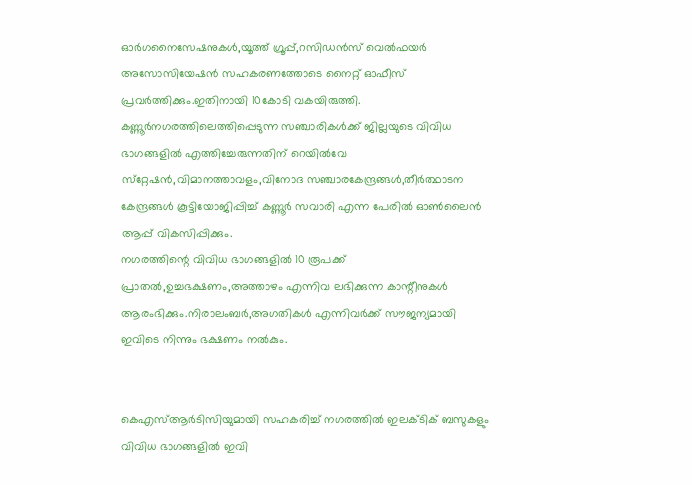ഓര്‍ഗനൈസേഷനുകള്‍,യൂത്ത് ഗ്രൂപ്പ്,റസിഡന്‍സ് വെല്‍ഫയര്‍ അസോസിയേഷന്‍ സഹകരണത്തോടെ നൈറ്റ് ഓഫീസ് പ്രവര്‍ത്തിക്കും.ഇതിനായി 10കോടി വകയിരുത്തി.
കണ്ണൂർനഗരത്തിലെത്തിപ്പെടുന്ന സഞ്ചാരികള്‍ക്ക് ജില്ലയുടെ വിവിധ ഭാഗങ്ങളില്‍ എത്തിച്ചേരുന്നതിന് റെയില്‍വേ സ്‌റ്റേഷന്‍,വിമാനത്താവളം,വിനോദ സഞ്ചാരകേന്ദ്രങ്ങള്‍,തീര്‍ത്ഥാടന കേന്ദ്രങ്ങള്‍ കൂട്ടിയോജിപ്പിച്ച് കണ്ണൂര്‍ സവാരി എന്ന പേരില്‍ ഓണ്‍ലൈന്‍ ആപ്പ് വികസിപ്പിക്കും.
നഗരത്തിന്റെ വിവിധ ഭാഗങ്ങളില്‍ 10 രൂപക്ക് പ്രാതല്‍,ഉച്ചഭക്ഷണം,അത്താഴം എന്നിവ ലഭിക്കുന്ന കാന്റീനുകള്‍ ആരംഭിക്കും.നിരാലംബര്‍,അഗതികള്‍ എന്നിവര്‍ക്ക് സൗജന്യമായി ഇവിടെ നിന്നും ഭക്ഷണം നല്‍കും.


കെഎസ്ആര്‍ടിസിയുമായി സഹകരിച്ച് നഗരത്തില്‍ ഇലക്ടിക് ബസുകളും വിവിധ ഭാഗങ്ങളില്‍ ഇവി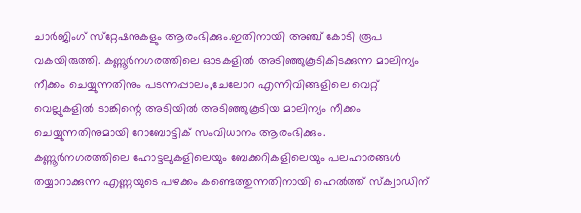ചാര്‍ജിംഗ് സ്‌റ്റേഷനുകളും ആരംഭിക്കും.ഇതിനായി അഞ്ച് കോടി രൂപ വകയിരുത്തി. കണ്ണൂർനഗരത്തിലെ ഓടകളില്‍ അടിഞ്ഞുകൂടികിടക്കുന്ന മാലിന്യം നീക്കം ചെയ്യുന്നതിനും പടന്നപ്പാലം,ചേലോറ എന്നിവിങ്ങളിലെ വെറ്റ് വെല്ലുകളില്‍ ടാങ്കിന്റെ അടിയില്‍ അടിഞ്ഞുകൂടിയ മാലിന്യം നീക്കം ചെയ്യുന്നതിനുമായി റോബോട്ടിക് സംവിധാനം ആരംഭിക്കും.
കണ്ണൂർനഗരത്തിലെ ഹോട്ടലുകളിലെയും ബേക്കറികളിലെയും പലഹാരങ്ങള്‍ തയ്യാറാക്കുന്ന എണ്ണയുടെ പഴക്കം കണ്ടെത്തുന്നതിനായി ഹെല്‍ത്ത് സ്‌ക്വാഡിന്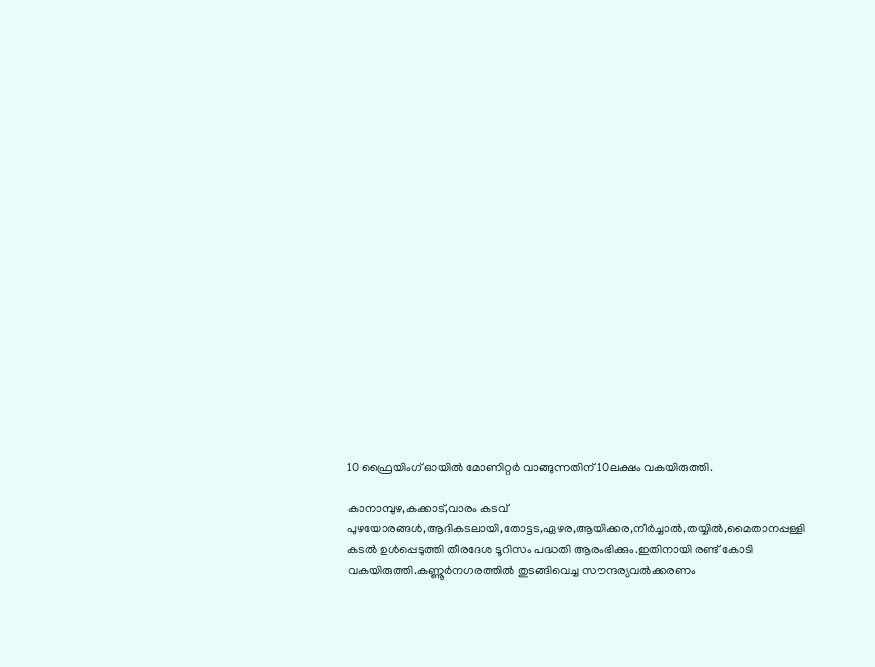10 ഫ്രൈയിംഗ് ഓയില്‍ മോണിറ്റര്‍ വാങ്ങുന്നതിന് 10ലക്ഷം വകയിരുത്തി.

കാനാമ്പുഴ,കക്കാട്,വാരം കടവ് പുഴയോരങ്ങള്‍,ആദികടലായി,തോട്ടട,ഏഴര,ആയിക്കര,നീര്‍ച്ചാല്‍,തയ്യില്‍,മൈതാനപ്പള്ളി കടല്‍ ഉള്‍പ്പെടുത്തി തീരദേശ ടൂറിസം പദ്ധതി ആരംഭിക്കും.ഇതിനായി രണ്ട് കോടി വകയിരുത്തി.കണ്ണൂർനഗരത്തില്‍ തുടങ്ങിവെച്ച സൗന്ദര്യവല്‍ക്കരണം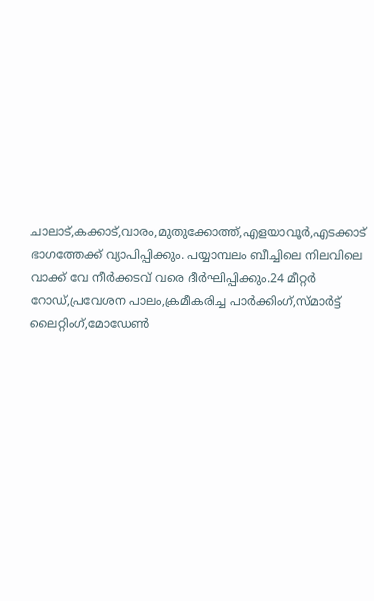ചാലാട്,കക്കാട്,വാരം,മുതുക്കോത്ത്,എളയാവൂര്‍,എടക്കാട് ഭാഗത്തേക്ക് വ്യാപിപ്പിക്കും. പയ്യാമ്പലം ബീച്ചിലെ നിലവിലെ വാക്ക് വേ നീര്‍ക്കടവ് വരെ ദീര്‍ഘിപ്പിക്കും.24 മീറ്റര്‍ റോഡ്,പ്രവേശന പാലം,ക്രമീകരിച്ച പാര്‍ക്കിംഗ്,സ്മാര്‍ട്ട് ലൈറ്റിംഗ്,മോഡേണ്‍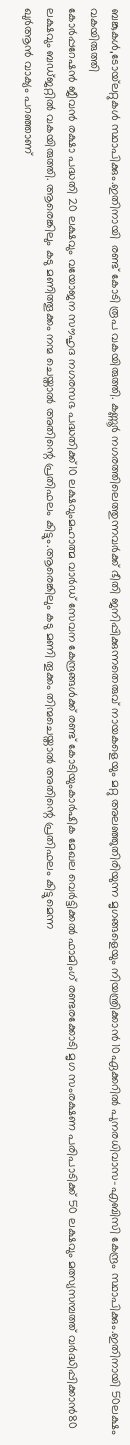ബങ്കുകള്‍,ടോയ്‌ലറ്റുകള്‍ സ്ഥാപിക്കും.ഇതിനായി  രണ്ട് കോടി രൂപ വകയിരുത്തി. കണ്ണൂർ നഗരത്തിലെത്തുന്നവർക്ക് ഭീതി ജനിപ്പിക്കുന്നതെരുവ് നായകളെയും മറ്റു അലഞ്ഞുതിരിയുന്ന മൃഗങ്ങളെയും നിയന്ത്രിക്കാന്‍ 10ഏക്കറില്‍ പുനരധിവാസ-എബിസി കേന്ദ്രം സ്ഥാപിക്കും.ഇതിനായി 50ലക്ഷം വകയിരുത്തി
കോര്‍പ്പറേഷന്‍ ജീവന്‍ രക്ഷാ പദ്ധതി 20 ലക്ഷവും വയോജന സൗഹൃദ നഗരസഭ പദ്ധതിക്ക്10 ലക്ഷവുംമഹാത്മ വാര്‍ഡ് സേവന കേന്ദ്രങ്ങള്‍ക്ക് രണ്ട് കോടിയുംകാര്‍ഷിക മേഖല വെര്‍ട്ടിക്കല്‍ ഫാമിംഗ് രണ്ടരക്കോടി മൃഗ സംരക്ഷണ പരിപാടിക്ക് 50 ലക്ഷവും മത്സ്യസമ്പത്ത് വർദ്ധിപ്പിക്കാൻ80 ലക്ഷവും ബഡ്ജറ്റിൽ വകയിരുത്തി. ആരെങ്കിലും കടു മണിത്തൂക്കം നന്മ ചെയ്താല്‍ അതിന്റെ പ്രതിഫലം കിട്ടും.ആരെങ്കിലും കടു മണി തൂക്കം തിന്മചെയ്താല്‍ അതിന്റെ പ്രതിഫലം കിട്ടുമെന്ന
ഖുര്‍ആന്‍ വാക്യം പറഞ്ഞാണ്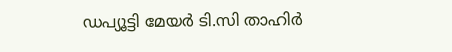ഡപ്യൂട്ടി മേയര്‍ ടി.സി താഹിർ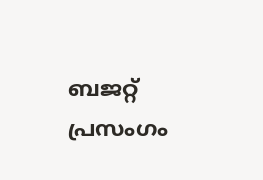ബജറ്റ് പ്രസംഗം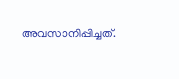അവസാനിപ്പിച്ചത്.